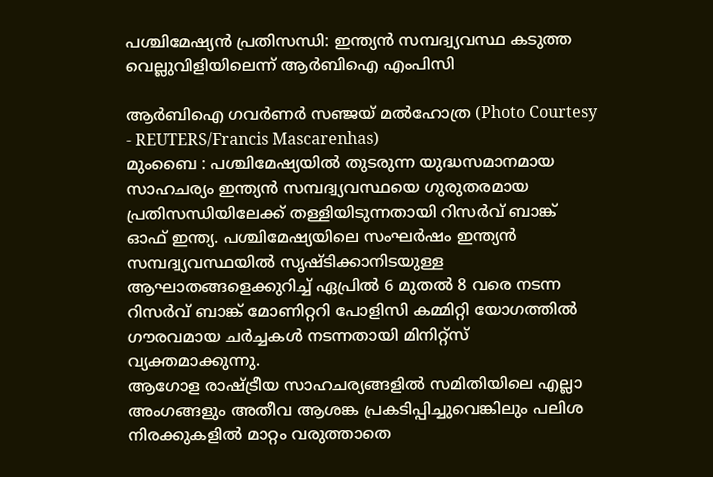പശ്ചിമേഷ്യൻ പ്രതിസന്ധി: ഇന്ത്യൻ സമ്പദ്വ്യവസ്ഥ കടുത്ത വെല്ലുവിളിയിലെന്ന് ആർബിഐ എംപിസി

ആർബിഐ ഗവർണർ സഞ്ജയ് മൽഹോത്ര (Photo Courtesy - REUTERS/Francis Mascarenhas)
മുംബൈ : പശ്ചിമേഷ്യയിൽ തുടരുന്ന യുദ്ധസമാനമായ സാഹചര്യം ഇന്ത്യൻ സമ്പദ്വ്യവസ്ഥയെ ഗുരുതരമായ പ്രതിസന്ധിയിലേക്ക് തള്ളിയിടുന്നതായി റിസർവ് ബാങ്ക് ഓഫ് ഇന്ത്യ. പശ്ചിമേഷ്യയിലെ സംഘർഷം ഇന്ത്യൻ സമ്പദ്വ്യവസ്ഥയിൽ സൃഷ്ടിക്കാനിടയുള്ള ആഘാതങ്ങളെക്കുറിച്ച് ഏപ്രിൽ 6 മുതൽ 8 വരെ നടന്ന റിസർവ് ബാങ്ക് മോണിറ്ററി പോളിസി കമ്മിറ്റി യോഗത്തിൽ ഗൗരവമായ ചർച്ചകൾ നടന്നതായി മിനിറ്റ്സ് വ്യക്തമാക്കുന്നു.
ആഗോള രാഷ്ട്രീയ സാഹചര്യങ്ങളിൽ സമിതിയിലെ എല്ലാ അംഗങ്ങളും അതീവ ആശങ്ക പ്രകടിപ്പിച്ചുവെങ്കിലും പലിശ നിരക്കുകളിൽ മാറ്റം വരുത്താതെ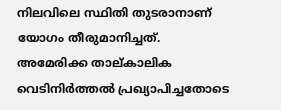നിലവിലെ സ്ഥിതി തുടരാനാണ് യോഗം തീരുമാനിച്ചത്.
അമേരിക്ക താല്കാലിക വെടിനിർത്തൽ പ്രഖ്യാപിച്ചതോടെ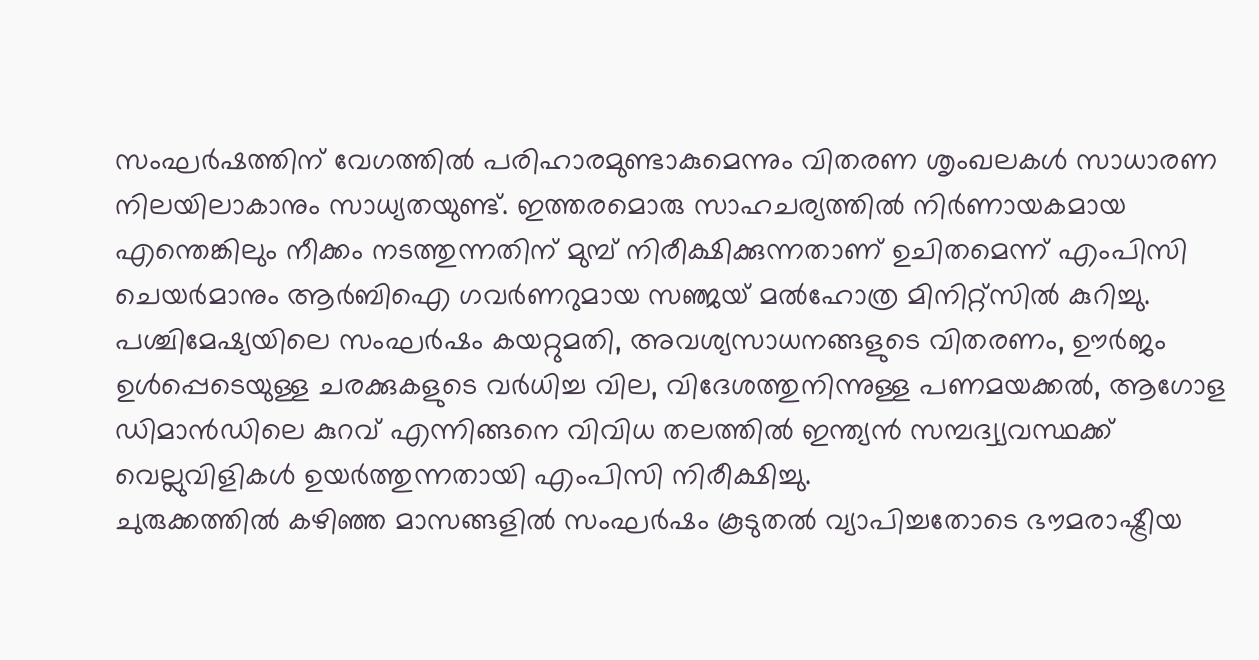സംഘർഷത്തിന് വേഗത്തിൽ പരിഹാരമുണ്ടാകുമെന്നും വിതരണ ശൃംഖലകൾ സാധാരണ നിലയിലാകാനും സാധ്യതയുണ്ട്. ഇത്തരമൊരു സാഹചര്യത്തിൽ നിർണായകമായ എന്തെങ്കിലും നീക്കം നടത്തുന്നതിന് മുമ്പ് നിരീക്ഷിക്കുന്നതാണ് ഉചിതമെന്ന് എംപിസി ചെയർമാനും ആർബിഐ ഗവർണറുമായ സഞ്ജയ് മൽഹോത്ര മിനിറ്റ്സിൽ കുറിച്ചു.
പശ്ചിമേഷ്യയിലെ സംഘർഷം കയറ്റുമതി, അവശ്യസാധനങ്ങളുടെ വിതരണം, ഊർജം ഉൾപ്പെടെയുള്ള ചരക്കുകളുടെ വർധിച്ച വില, വിദേശത്തുനിന്നുള്ള പണമയക്കൽ, ആഗോള ഡിമാൻഡിലെ കുറവ് എന്നിങ്ങനെ വിവിധ തലത്തിൽ ഇന്ത്യൻ സമ്പദ്വ്യവസ്ഥക്ക് വെല്ലുവിളികൾ ഉയർത്തുന്നതായി എംപിസി നിരീക്ഷിച്ചു.
ചുരുക്കത്തിൽ കഴിഞ്ഞ മാസങ്ങളിൽ സംഘർഷം കൂടുതൽ വ്യാപിച്ചതോടെ ഭൗമരാഷ്ട്രീയ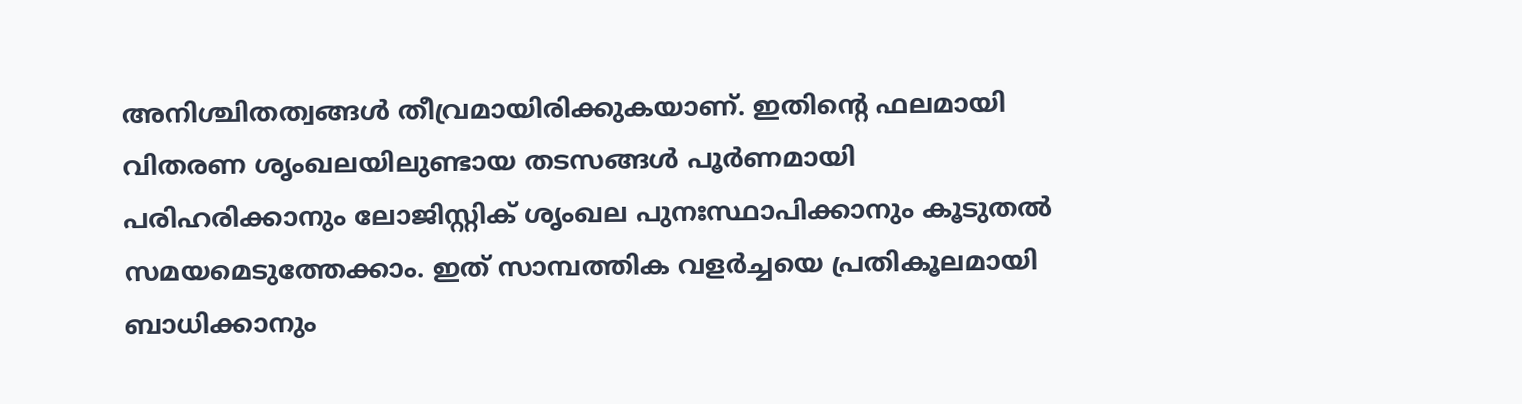അനിശ്ചിതത്വങ്ങൾ തീവ്രമായിരിക്കുകയാണ്. ഇതിന്റെ ഫലമായി വിതരണ ശൃംഖലയിലുണ്ടായ തടസങ്ങൾ പൂർണമായി പരിഹരിക്കാനും ലോജിസ്റ്റിക് ശൃംഖല പുനഃസ്ഥാപിക്കാനും കൂടുതൽ സമയമെടുത്തേക്കാം. ഇത് സാമ്പത്തിക വളർച്ചയെ പ്രതികൂലമായി ബാധിക്കാനും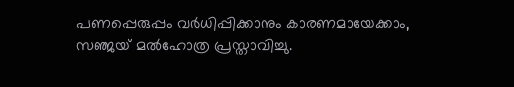പണപ്പെരുപ്പം വർധിപ്പിക്കാനും കാരണമായേക്കാം, സഞ്ജയ് മൽഹോത്ര പ്രസ്താവിച്ചു.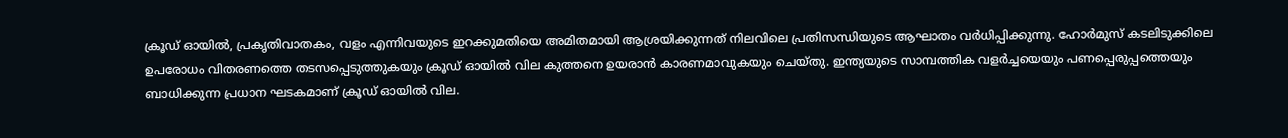ക്രൂഡ് ഓയിൽ, പ്രകൃതിവാതകം, വളം എന്നിവയുടെ ഇറക്കുമതിയെ അമിതമായി ആശ്രയിക്കുന്നത് നിലവിലെ പ്രതിസന്ധിയുടെ ആഘാതം വർധിപ്പിക്കുന്നു. ഹോർമുസ് കടലിടുക്കിലെ ഉപരോധം വിതരണത്തെ തടസപ്പെടുത്തുകയും ക്രൂഡ് ഓയിൽ വില കുത്തനെ ഉയരാൻ കാരണമാവുകയും ചെയ്തു. ഇന്ത്യയുടെ സാമ്പത്തിക വളർച്ചയെയും പണപ്പെരുപ്പത്തെയും ബാധിക്കുന്ന പ്രധാന ഘടകമാണ് ക്രൂഡ് ഓയിൽ വില.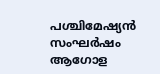പശ്ചിമേഷ്യൻ സംഘർഷം ആഗോള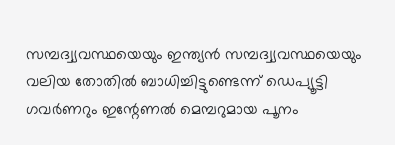സമ്പദ്വ്യവസ്ഥയെയും ഇന്ത്യൻ സമ്പദ്വ്യവസ്ഥയെയും വലിയ തോതിൽ ബാധിച്ചിട്ടുണ്ടെന്ന് ഡെപ്യൂട്ടി ഗവർണറും ഇന്റേണൽ മെമ്പറുമായ പൂനം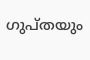ഗുപ്തയും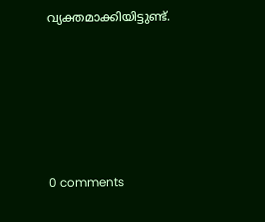വ്യക്തമാക്കിയിട്ടുണ്ട്.










0 comments